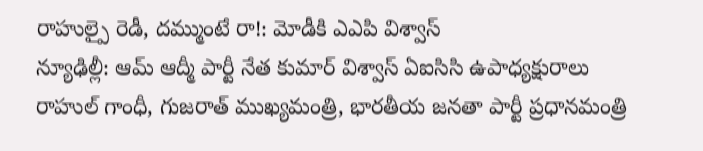రాహుల్పై రెడీ, దమ్ముంటే రా!: మోడీకి ఎఎపి విశ్వాస్
న్యూఢిల్లీ: ఆమ్ ఆద్మీ పార్టీ నేత కుమార్ విశ్వాస్ ఏఐసిసి ఉపాధ్యక్షురాలు రాహుల్ గాంధీ, గుజరాత్ ముఖ్యమంత్రి, భారతీయ జనతా పార్టీ ప్రధానమంత్రి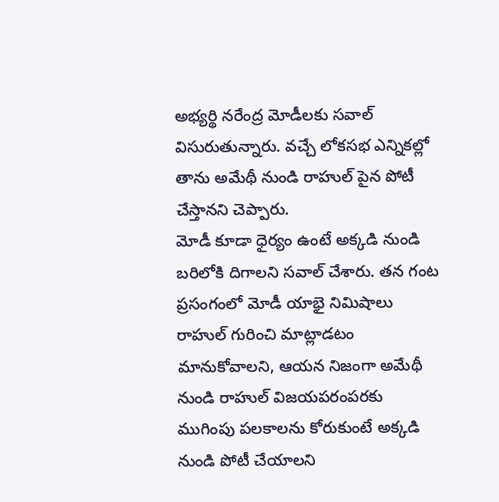అభ్యర్థి నరేంద్ర మోడీలకు సవాల్ విసురుతున్నారు. వచ్చే లోకసభ ఎన్నికల్లో తాను అమేథీ నుండి రాహుల్ పైన పోటీ చేస్తానని చెప్పారు.
మోడీ కూడా ధైర్యం ఉంటే అక్కడి నుండి బరిలోకి దిగాలని సవాల్ చేశారు. తన గంట ప్రసంగంలో మోడీ యాభై నిమిషాలు రాహుల్ గురించి మాట్లాడటం మానుకోవాలని, ఆయన నిజంగా అమేథీ నుండి రాహుల్ విజయపరంపరకు ముగింపు పలకాలను కోరుకుంటే అక్కడి నుండి పోటీ చేయాలని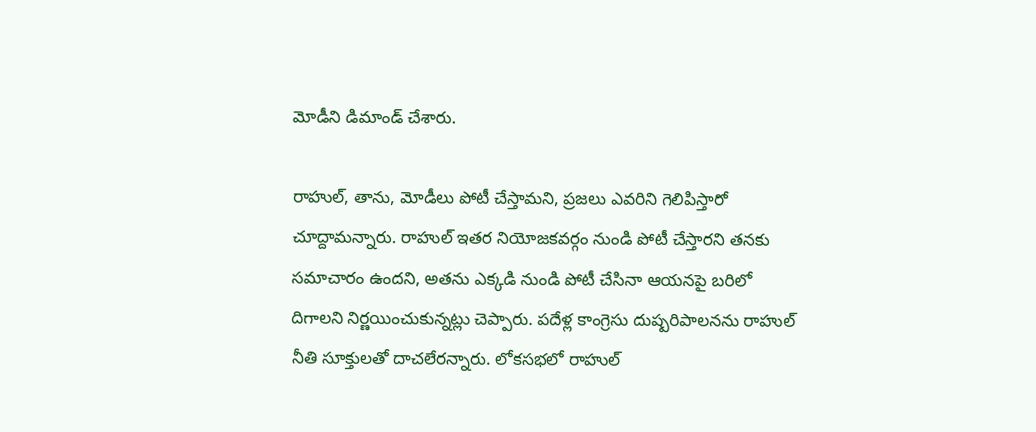మోడీని డిమాండ్ చేశారు.

రాహుల్, తాను, మోడీలు పోటీ చేస్తామని, ప్రజలు ఎవరిని గెలిపిస్తారో చూద్దామన్నారు. రాహుల్ ఇతర నియోజకవర్గం నుండి పోటీ చేస్తారని తనకు సమాచారం ఉందని, అతను ఎక్కడి నుండి పోటీ చేసినా ఆయనపై బరిలో దిగాలని నిర్ణయించుకున్నట్లు చెప్పారు. పదేళ్ల కాంగ్రెసు దుష్పరిపాలనను రాహుల్ నీతి సూక్తులతో దాచలేరన్నారు. లోకసభలో రాహుల్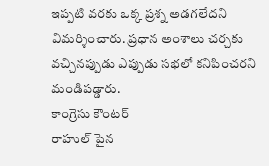ఇప్పటి వరకు ఒక్క ప్రశ్న అడగలేదని విమర్శించారు. ప్రధాన అంశాలు చర్చకు వచ్చినప్పుడు ఎప్పుడు సభలో కనిపించరని మండిపడ్డారు.
కాంగ్రెసు కౌంటర్
రాహుల్ పైన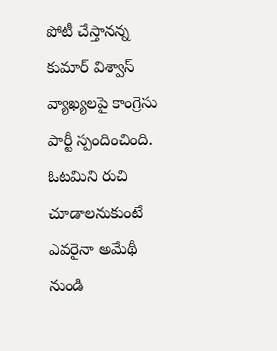పోటీ చేస్తానన్న కుమార్ విశ్వాస్ వ్యాఖ్యలపై కాంగ్రెసు పార్టీ స్పందించింది. ఓటమిని రుచి చూడాలనుకుంటే ఎవరైనా అమేథీ నుండి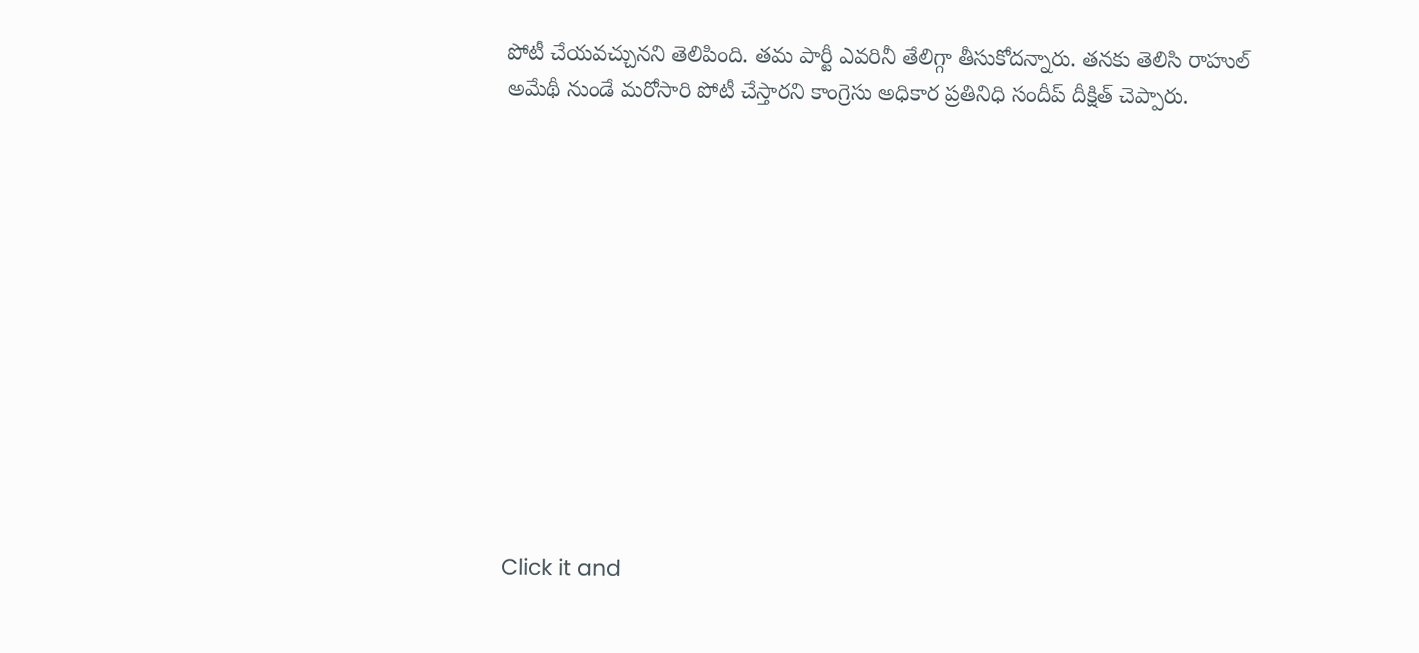పోటీ చేయవచ్చునని తెలిపింది. తమ పార్టీ ఎవరినీ తేలిగ్గా తీసుకోదన్నారు. తనకు తెలిసి రాహుల్ అమేథీ నుండే మరోసారి పోటీ చేస్తారని కాంగ్రెసు అధికార ప్రతినిధి సందీప్ దీక్షిత్ చెప్పారు.












Click it and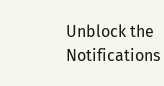Unblock the Notifications